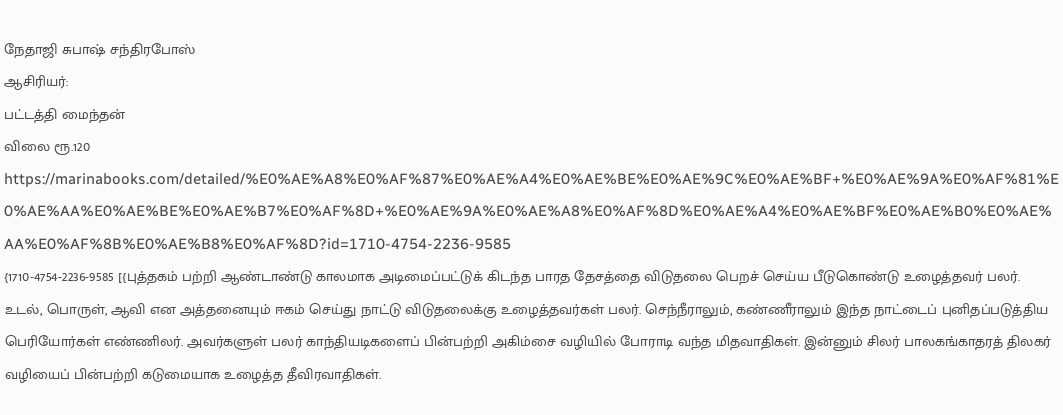நேதாஜி சுபாஷ் சந்திரபோஸ்
ஆசிரியர்:
பட்டத்தி மைந்தன்
விலை ரூ.120
https://marinabooks.com/detailed/%E0%AE%A8%E0%AF%87%E0%AE%A4%E0%AE%BE%E0%AE%9C%E0%AE%BF+%E0%AE%9A%E0%AF%81%E0%AE%AA%E0%AE%BE%E0%AE%B7%E0%AF%8D+%E0%AE%9A%E0%AE%A8%E0%AF%8D%E0%AE%A4%E0%AE%BF%E0%AE%B0%E0%AE%AA%E0%AF%8B%E0%AE%B8%E0%AF%8D?id=1710-4754-2236-9585
{1710-4754-2236-9585 [{புத்தகம் பற்றி ஆண்டாண்டு காலமாக அடிமைப்பட்டுக் கிடந்த பாரத தேசத்தை விடுதலை பெறச் செய்ய பீடுகொண்டு உழைத்தவர் பலர். உடல், பொருள், ஆவி என அத்தனையும் ஈகம் செய்து நாட்டு விடுதலைக்கு உழைத்தவர்கள் பலர். செந்நீராலும், கண்ணீராலும் இந்த நாட்டைப் புனிதப்படுத்திய பெரியோர்கள் எண்ணிலர். அவர்களுள் பலர் காந்தியடிகளைப் பின்பற்றி அகிம்சை வழியில் போராடி வந்த மிதவாதிகள். இன்னும் சிலர் பாலகங்காதரத் திலகர் வழியைப் பின்பற்றி கடுமையாக உழைத்த தீவிரவாதிகள்.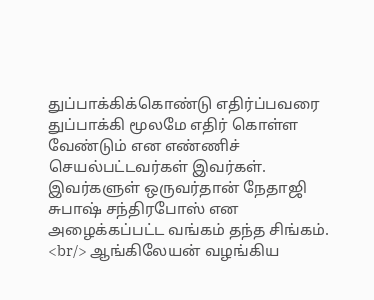துப்பாக்கிக்கொண்டு எதிர்ப்பவரை துப்பாக்கி மூலமே எதிர் கொள்ள வேண்டும் என எண்ணிச் செயல்பட்டவர்கள் இவர்கள். இவர்களுள் ஒருவர்தான் நேதாஜி சுபாஷ் சந்திரபோஸ் என அழைக்கப்பட்ட வங்கம் தந்த சிங்கம்.
<br/> ஆங்கிலேயன் வழங்கிய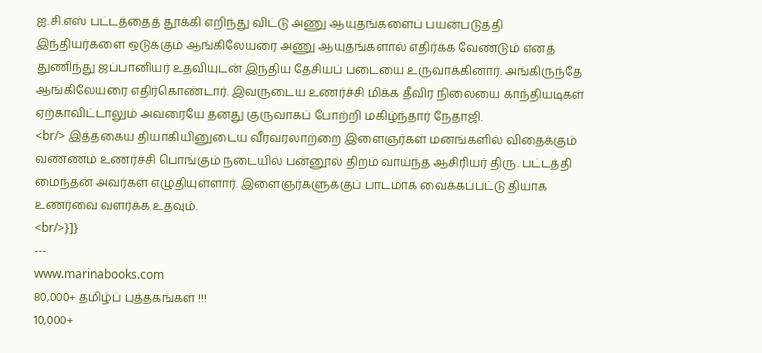ஐ.சி.எஸ் பட்டத்தைத் தூக்கி எறிந்து விட்டு அணு ஆயுதங்களைப் பயன்படுத்தி இந்தியர்களை ஒடுக்கும் ஆங்கிலேயரை அணு ஆயுதங்களால் எதிர்க்க வேண்டும் எனத் துணிந்து ஜப்பானியர் உதவியுடன் இந்திய தேசியப் படையை உருவாக்கினார். அங்கிருந்தே ஆங்கிலேயரை எதிர்கொண்டார். இவருடைய உணர்ச்சி மிக்க தீவிர நிலையை காந்தியடிகள் ஏற்காவிட்டாலும் அவரையே தனது குருவாகப் போற்றி மகிழ்ந்தார் நேதாஜி.
<br/> இத்தகைய தியாகியினுடைய வீரவரலாற்றை இளைஞர்கள் மனங்களில் விதைக்கும் வண்ணம் உணர்ச்சி பொங்கும் நடையில் பன்னூல் திறம் வாய்ந்த ஆசிரியர் திரு. பட்டத்தி மைந்தன் அவர்கள் எழுதியுள்ளார். இளைஞர்களுக்குப் பாடமாக வைக்கப்பட்டு தியாக உணர்வை வளர்க்க உதவும்.
<br/>}]}
---
www.marinabooks.com
80,000+ தமிழ்ப் புத்தகங்கள் !!!
10,000+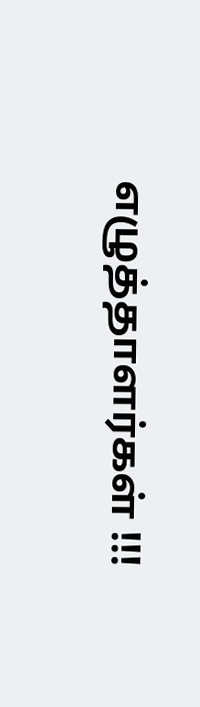எழுத்தாளர்கள் !!!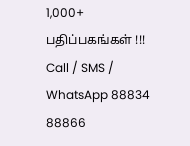1,000+ பதிப்பகங்கள் !!!
Call / SMS / WhatsApp 88834 88866